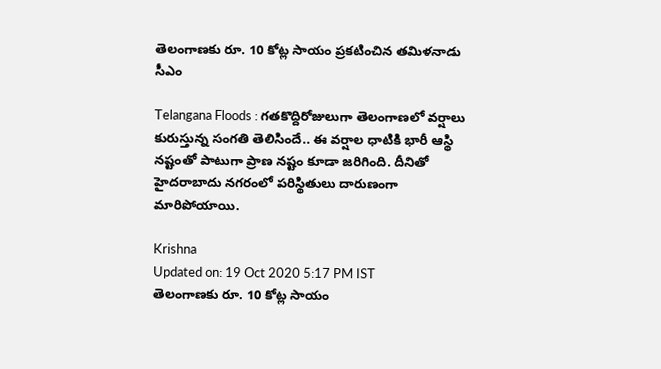తెలంగాణకు రూ. 10 కోట్ల సాయం ప్రకటించిన తమిళనాడు సీఎం

Telangana Floods : గతకొద్దిరోజులుగా తెలంగాణలో వర్షాలు కురుస్తున్న సంగతి తెలిసిందే.. ఈ వర్షాల ధాటికి భారీ ఆస్థి నష్టంతో పాటుగా ప్రాణ నష్టం కూడా జరిగింది. దీనితో హైదరాబాదు నగరంలో పరిస్థితులు దారుణంగా మారిపోయాయి.

Krishna
Updated on: 19 Oct 2020 5:17 PM IST
తెలంగాణకు రూ. 10 కోట్ల సాయం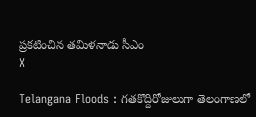ప్రకటించిన తమిళనాడు సీఎం
X

Telangana Floods : గతకొద్దిరోజులుగా తెలంగాణలో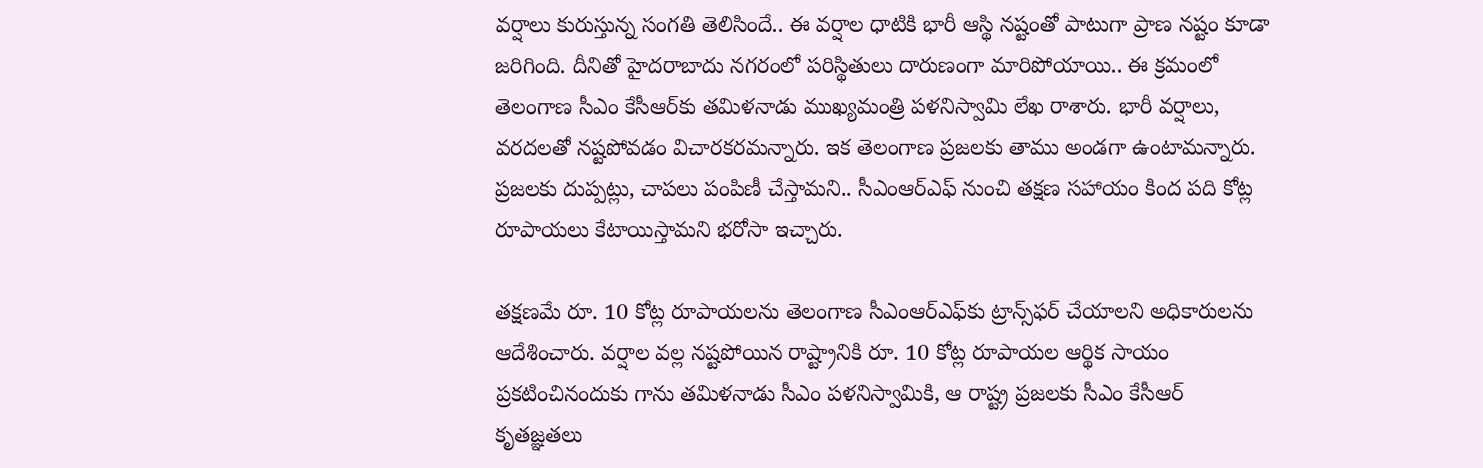వర్షాలు కురుస్తున్న సంగతి తెలిసిందే.. ఈ వర్షాల ధాటికి భారీ ఆస్థి నష్టంతో పాటుగా ప్రాణ నష్టం కూడా జరిగింది. దీనితో హైదరాబాదు నగరంలో పరిస్థితులు దారుణంగా మారిపోయాయి.. ఈ క్రమంలో తెలంగాణ సీఎం కేసీఆర్‌కు తమిళనాడు ముఖ్యమంత్రి పళనిస్వామి లేఖ రాశారు. భారీ వర్షాలు, వరదలతో నష్టపోవడం విచారకరమన్నారు. ఇక తెలంగాణ ప్రజలకు తాము అండగా ఉంటామన్నారు. ప్రజలకు దుప్పట్లు, చాపలు పంపిణీ చేస్తామని.. సీఎంఆర్ఎఫ్‌ నుంచి తక్షణ సహాయం కింద పది కోట్ల రూపాయలు కేటాయిస్తామని భరోసా ఇచ్చారు.

తక్షణమే రూ. 10 కోట్ల రూపాయలను తెలంగాణ సీఎంఆర్‌ఎఫ్‌కు ట్రాన్స్‌ఫర్ చేయాలని అధికారులను ఆదేశించారు. వర్షాల వల్ల నష్టపోయిన రాష్ట్రానికి రూ. 10 కోట్ల రూపాయల ఆర్థిక సాయం ప్రకటించినందుకు గాను తమిళనాడు సీఎం పళనిస్వామికి, ఆ రాష్ట్ర ప్రజలకు సీఎం కేసీఆర్ కృతజ్ఞత‌లు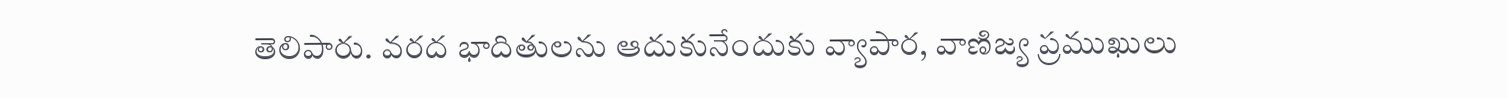తెలిపారు. వరద భాదితులను ఆదుకునేందుకు వ్యాపార, వాణిజ్య ప్రముఖులు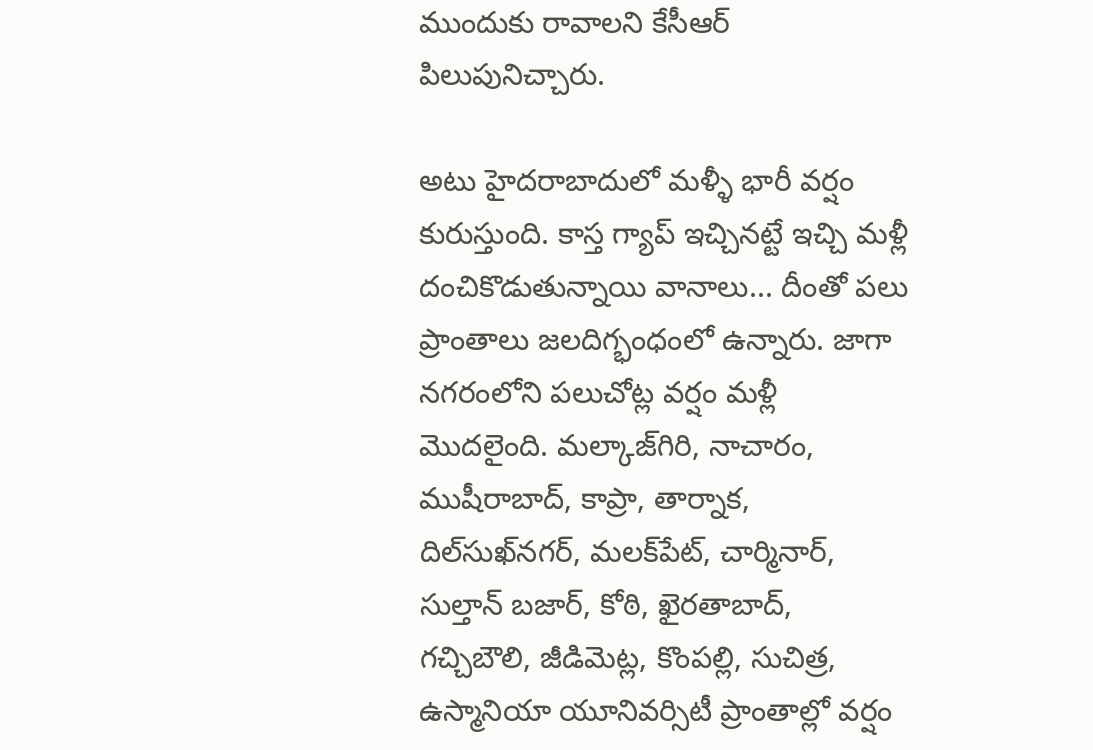ముందుకు రావాలని కేసీఆర్ పిలుపునిచ్చారు.

అటు హైదరాబాదులో మళ్ళీ భారీ వర్షం కురుస్తుంది. కాస్త గ్యాప్‌ ఇచ్చినట్టే ఇచ్చి మళ్లీ దంచికొడుతున్నాయి వానాలు... దీంతో పలు ప్రాంతాలు జలదిగ్భంధంలో ఉన్నారు. జాగా నగరంలోని పలుచోట్ల వర్షం మళ్లీ మొదలైంది. మల్కాజ్‌గిరి, నాచారం, ముషీరాబాద్‌, కాప్రా, తార్నాక, దిల్‌సుఖ్‌నగర్‌, మలక్‌పేట్‌, చార్మినార్‌, సుల్తాన్‌ బజార్‌, కోఠి, ఖైరతాబాద్‌, గచ్చిబౌలి, జీడిమెట్ల, కొంపల్లి, సుచిత్ర, ఉస్మానియా యూనివర్సిటీ ప్రాంతాల్లో వర్షం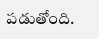పడుతోంది.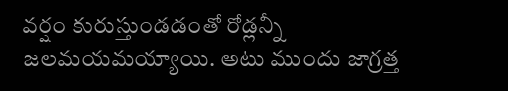వర్షం కురుస్తుండడంతో రోడ్లన్నీ జలమయమయ్యాయి. అటు ముందు జాగ్రత్త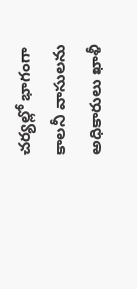చర్యల్లో భాగంగా కాలనీ వాసులను అధికారులు ఖాళీ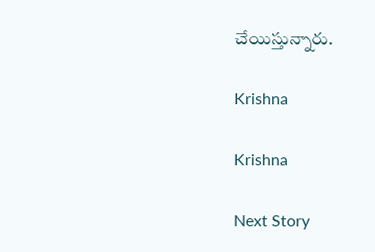చేయిస్తున్నారు.

Krishna

Krishna

Next Story